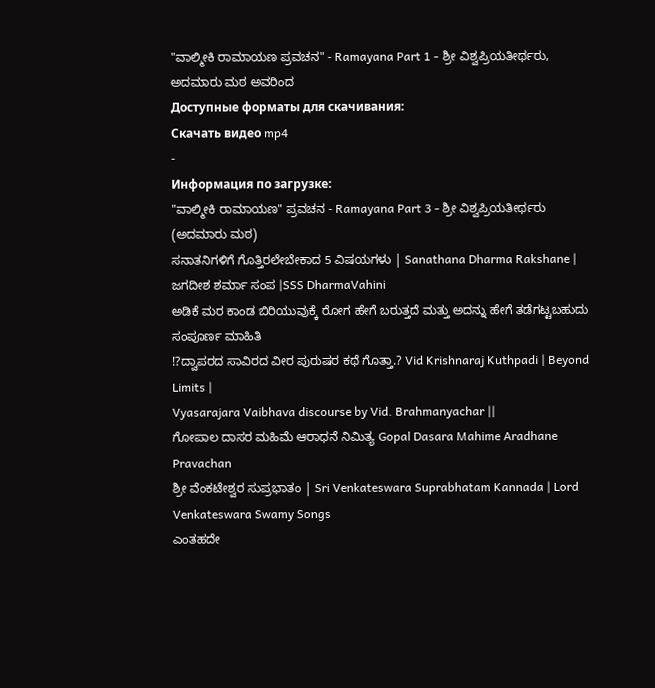"ವಾಲ್ಮೀಕಿ ರಾಮಾಯಣ ಪ್ರವಚನ" - Ramayana Part 1 - ಶ್ರೀ ವಿಶ್ವಪ್ರಿಯತೀರ್ಥರು, ಅದಮಾರು ಮಠ ಅವರಿಂದ
Доступные форматы для скачивания:
Скачать видео mp4
-
Информация по загрузке:
"ವಾಲ್ಮೀಕಿ ರಾಮಾಯಣ" ಪ್ರವಚನ - Ramayana Part 3 - ಶ್ರೀ ವಿಶ್ವಪ್ರಿಯತೀರ್ಥರು (ಅದಮಾರು ಮಠ)
ಸನಾತನಿಗಳಿಗೆ ಗೊತ್ತಿರಲೇಬೇಕಾದ 5 ವಿಷಯಗಳು | Sanathana Dharma Rakshane | ಜಗದೀಶ ಶರ್ಮಾ ಸಂಪ |SSS DharmaVahini
ಅಡಿಕೆ ಮರ ಕಾಂಡ ಬಿರಿಯುವುಕ್ಕೆ ರೋಗ ಹೇಗೆ ಬರುತ್ತದೆ ಮತ್ತು ಅದನ್ನು ಹೇಗೆ ತಡೆಗಟ್ಟಬಹುದು ಸಂಪೂರ್ಣ ಮಾಹಿತಿ
⁉ದ್ವಾಪರದ ಸಾವಿರದ ವೀರ ಪುರುಷರ ಕಥೆ ಗೊತ್ತಾ.? Vid Krishnaraj Kuthpadi | Beyond Limits |
Vyasarajara Vaibhava discourse by Vid. Brahmanyachar ||
ಗೋಪಾಲ ದಾಸರ ಮಹಿಮೆ ಆರಾಧನೆ ನಿಮಿತ್ಯ Gopal Dasara Mahime Aradhane Pravachan
ಶ್ರೀ ವೆಂಕಟೇಶ್ವರ ಸುಪ್ರಭಾತಂ | Sri Venkateswara Suprabhatam Kannada | Lord Venkateswara Swamy Songs
ಎಂತಹದೇ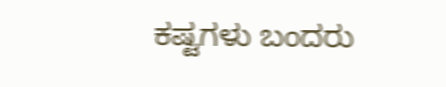ಕಷ್ಟಗಳು ಬಂದರು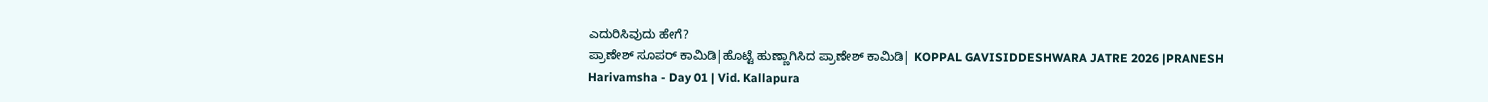ಎದುರಿಸಿವುದು ಹೇಗೆ?
ಪ್ರಾಣೇಶ್ ಸೂಪರ್ ಕಾಮಿಡಿ|ಹೊಟ್ಟೆ ಹುಣ್ಣಾಗಿಸಿದ ಪ್ರಾಣೇಶ್ ಕಾಮಿಡಿ| KOPPAL GAVISIDDESHWARA JATRE 2026 |PRANESH
Harivamsha - Day 01 | Vid. Kallapura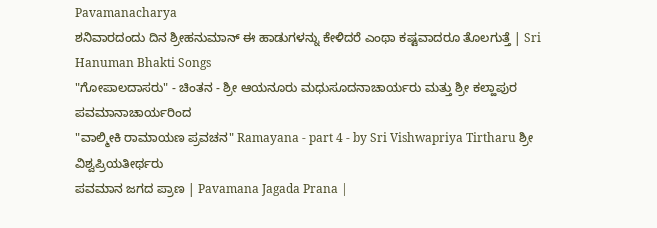Pavamanacharya
ಶನಿವಾರದಂದು ದಿನ ಶ್ರೀಹನುಮಾನ್ ಈ ಹಾಡುಗಳನ್ನು ಕೇಳಿದರೆ ಎಂಥಾ ಕಷ್ಟವಾದರೂ ತೊಲಗುತ್ತೆ | Sri Hanuman Bhakti Songs
"ಗೋಪಾಲದಾಸರು" - ಚಿಂತನ - ಶ್ರೀ ಆಯನೂರು ಮಧುಸೂದನಾಚಾರ್ಯರು ಮತ್ತು ಶ್ರೀ ಕಲ್ಹಾಪುರ ಪವಮಾನಾಚಾರ್ಯರಿಂದ
"ವಾಲ್ಮೀಕಿ ರಾಮಾಯಣ ಪ್ರವಚನ" Ramayana - part 4 - by Sri Vishwapriya Tirtharu ಶ್ರೀ ವಿಶ್ವಪ್ರಿಯತೀರ್ಥರು
ಪವಮಾನ ಜಗದ ಪ್ರಾಣ | Pavamana Jagada Prana |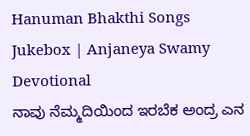Hanuman Bhakthi Songs Jukebox | Anjaneya Swamy Devotional
ನಾವು ನೆಮ್ಮದಿಯಿಂದ ಇರಬೆಕ ಅಂದ್ರ ಎನ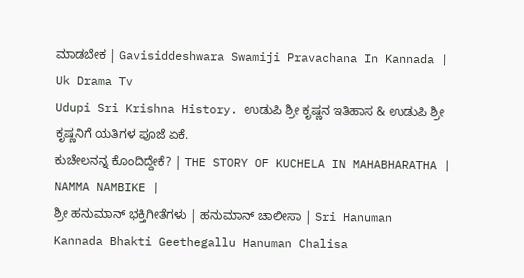ಮಾಡಬೇಕ | Gavisiddeshwara Swamiji Pravachana In Kannada | Uk Drama Tv
Udupi Sri Krishna History. ಉಡುಪಿ ಶ್ರೀ ಕೃಷ್ಣನ ಇತಿಹಾಸ & ಉಡುಪಿ ಶ್ರೀ ಕೃಷ್ಣನಿಗೆ ಯತಿಗಳ ಪೂಜೆ ಏಕೆ.
ಕುಚೇಲನನ್ನ ಕೊಂದಿದ್ದೇಕೆ? | THE STORY OF KUCHELA IN MAHABHARATHA | NAMMA NAMBIKE |
ಶ್ರೀ ಹನುಮಾನ್ ಭಕ್ತಿಗೀತೆಗಳು | ಹನುಮಾನ್ ಚಾಲೀಸಾ | Sri Hanuman Kannada Bhakti Geethegallu Hanuman Chalisa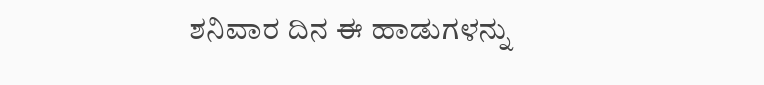ಶನಿವಾರ ದಿನ ಈ ಹಾಡುಗಳನ್ನು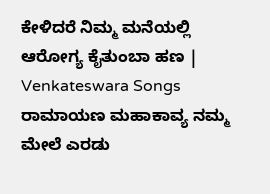ಕೇಳಿದರೆ ನಿಮ್ಮ ಮನೆಯಲ್ಲಿ ಆರೋಗ್ಯ ಕೈತುಂಬಾ ಹಣ | Venkateswara Songs
ರಾಮಾಯಣ ಮಹಾಕಾವ್ಯ ನಮ್ಮ ಮೇಲೆ ಎರಡು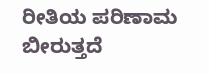ರೀತಿಯ ಪರಿಣಾಮ ಬೀರುತ್ತದೆ